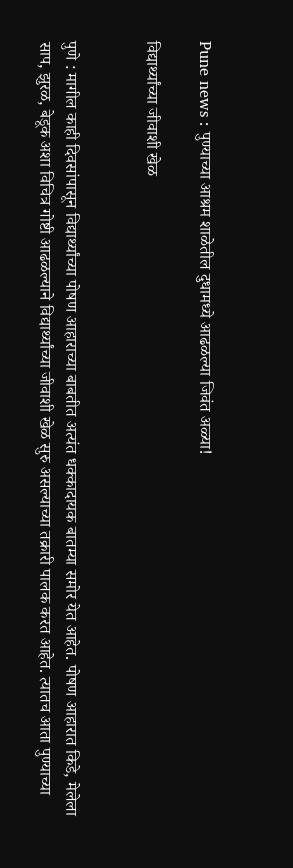Pune news : पुण्याच्या आश्रम शाळेतील दुधामध्ये आढळल्या जिवंत अळ्या!

विद्यार्थ्यांच्या जीवाशी खेळ


पुणे : मागील काही दिवसांपासून विद्यार्थ्यांच्या पोषण आहाराच्या बाबतीत अत्यंत धक्कादायक बातम्या समोर येत आहेत. पोषण आहारात किडे, मेलेला साप, झुरळ, बेडूक अशा विचित्र गोष्टी आढळल्याने विद्यार्थ्यांच्या जीवाशी खेळ सुरु असल्याच्या तक्रारी पालक करत आहेत. त्यातच आता पुण्याच्या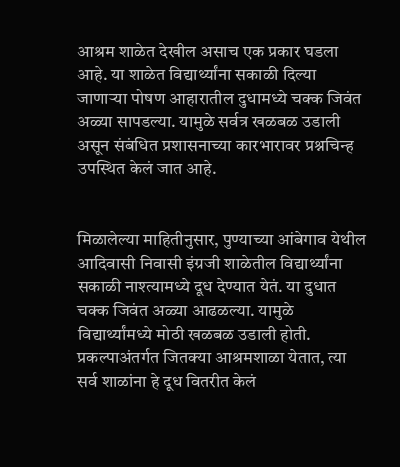आश्रम शाळेत देखील असाच एक प्रकार घडला आहे. या शाळेत विद्यार्थ्यांना सकाळी दिल्या जाणाऱ्या पोषण आहारातील दुधामध्ये चक्क जिवंत अळ्या सापडल्या. यामुळे सर्वत्र खळबळ उडाली असून संबंधित प्रशासनाच्या कारभारावर प्रश्नचिन्ह उपस्थित केलं जात आहे.


मिळालेल्या माहितीनुसार, पुण्याच्या आंबेगाव येथील आदिवासी निवासी इंग्रजी शाळेतील विद्यार्थ्यांना सकाळी नाश्त्यामध्ये दूध देण्यात येतं. या दुधात चक्क जिवंत अळ्या आढळल्या. यामुळे विद्यार्थ्यांमध्ये मोठी खळबळ उडाली होती. प्रकल्पाअंतर्गत जितक्या आश्रमशाळा येतात, त्या सर्व शाळांना हे दूध वितरीत केलं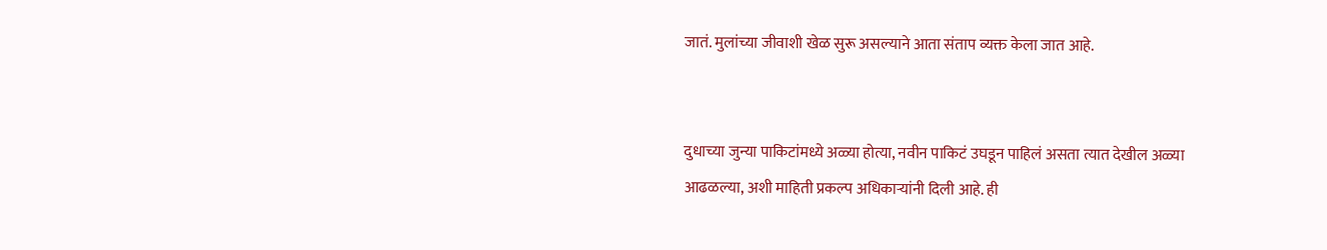जातं. मुलांच्या जीवाशी खेळ सुरू असल्याने आता संताप व्यक्त केला जात आहे.


दुधाच्या जुन्या पाकिटांमध्ये अळ्या होत्या, नवीन पाकिटं उघडून पाहिलं असता त्यात देखील अळ्या आढळल्या, अशी माहिती प्रकल्प अधिकाऱ्यांनी दिली आहे. ही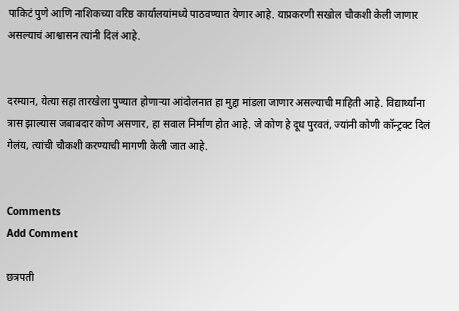पाकिटं पुणे आणि नाशिकच्या वरिष्ठ कार्यालयांमध्ये पाठवण्यात येणार आहे. याप्रकरणी सखोल चौकशी केली जाणार असल्याचं आश्वासन त्यांनी दिलं आहे.


दरम्यान, येत्या सहा तारखेला पुण्यात होणाऱ्या आंदोलनात हा मुद्दा मांडला जाणार असल्याची माहिती आहे. विद्यार्थ्यांना त्रास झाल्यास जबाबदार कोण असणार, हा सवाल निर्माण होत आहे. जे कोण हे दूध पुरवतं, ज्यांनी कोणी कॉन्ट्रक्ट दिलं गेलंय, त्यांची चौकशी करण्याची मागणी केली जात आहे.


Comments
Add Comment

छत्रपती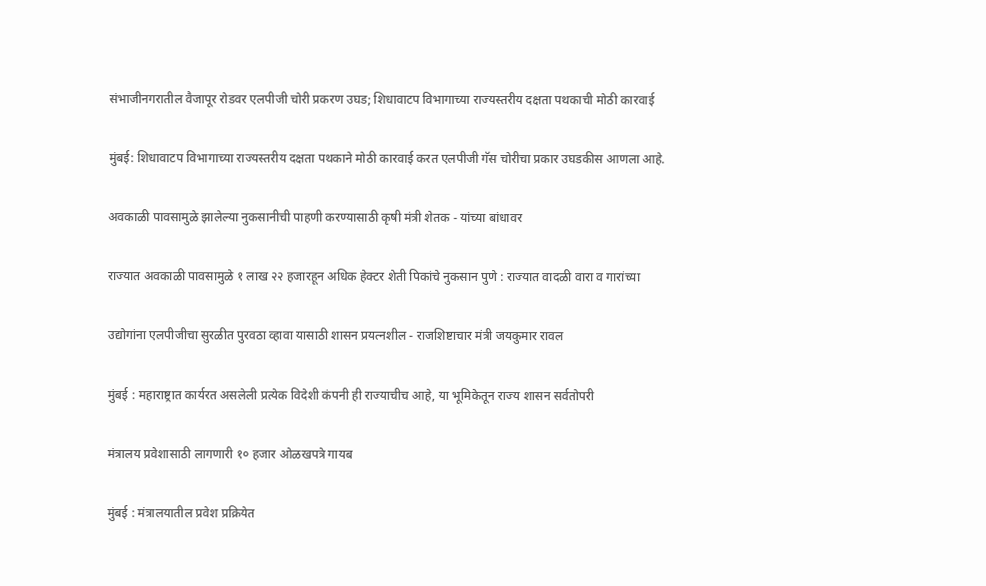संभाजीनगरातील वैजापूर रोडवर एलपीजी चोरी प्रकरण उघड; शिधावाटप विभागाच्या राज्यस्तरीय दक्षता पथकाची मोठी कारवाई

मुंबई: शिधावाटप विभागाच्या राज्यस्तरीय दक्षता पथकाने मोठी कारवाई करत एलपीजी गॅस चोरीचा प्रकार उघडकीस आणला आहे.

अवकाळी पावसामुळे झालेल्या नुकसानीची पाहणी करण्यासाठी कृषी मंत्री शेतक - यांच्या बांधावर

राज्यात अवकाळी पावसामुळे १ लाख २२ हजारहून अधिक हेक्टर शेती पिकांचे नुकसान पुणे : राज्यात वादळी वारा व गारांच्या

उद्योगांना एलपीजीचा सुरळीत पुरवठा व्हावा यासाठी शासन प्रयत्नशील - राजशिष्टाचार मंत्री जयकुमार रावल

मुंबई : महाराष्ट्रात कार्यरत असलेली प्रत्येक विदेशी कंपनी ही राज्याचीच आहे, या भूमिकेतून राज्य शासन सर्वतोपरी

मंत्रालय प्रवेशासाठी लागणारी १० हजार ओळखपत्रे गायब

मुंबई : मंत्रालयातील प्रवेश प्रक्रियेत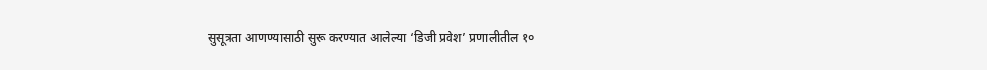सुसूत्रता आणण्यासाठी सुरू करण्यात आलेल्या ‘डिजी प्रवेश’ प्रणालीतील १०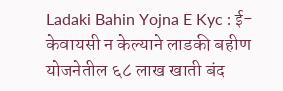Ladaki Bahin Yojna E Kyc : ई-केवायसी न केल्याने लाडकी बहीण योजनेतील ६८ लाख खाती बंद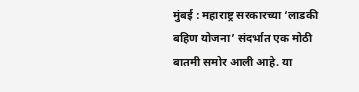मुंबई : महाराष्ट्र सरकारच्या ‘लाडकी बहिण योजना’ संदर्भात एक मोठी बातमी समोर आली आहे. या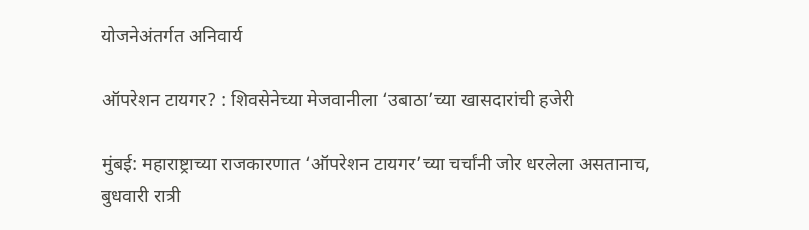योजनेअंतर्गत अनिवार्य

ऑपरेशन टायगर? : शिवसेनेच्या मेजवानीला ‘उबाठा’च्या खासदारांची हजेरी

मुंबई: महाराष्ट्राच्या राजकारणात ‘ऑपरेशन टायगर’च्या चर्चांनी जोर धरलेला असतानाच, बुधवारी रात्री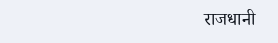राजधानी